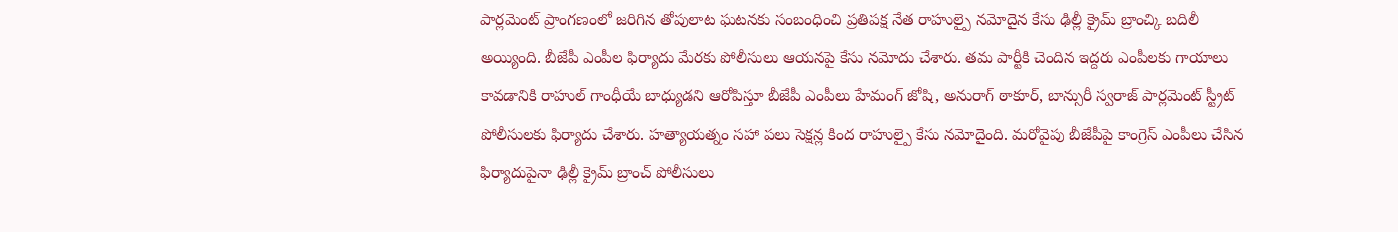పార్లమెంట్ ప్రాంగణంలో జరిగిన తోపులాట ఘటనకు సంబంధించి ప్రతిపక్ష నేత రాహుల్పై నమోదైన కేసు ఢిల్లీ క్రైమ్ బ్రాంచ్కి బదిలీ అయ్యింది. బీజేపీ ఎంపీల ఫిర్యాదు మేరకు పోలీసులు ఆయనపై కేసు నమోదు చేశారు. తమ పార్టీకి చెందిన ఇద్దరు ఎంపీలకు గాయాలు కావడానికి రాహుల్ గాంధీయే బాధ్యుడని ఆరోపిస్తూ బీజేపీ ఎంపీలు హేమంగ్ జోషి, అనురాగ్ ఠాకూర్, బాన్సురీ స్వరాజ్ పార్లమెంట్ స్ట్రీట్ పోలీసులకు ఫిర్యాదు చేశారు. హత్యాయత్నం సహా పలు సెక్షన్ల కింద రాహుల్పై కేసు నమోదైంది. మరోవైపు బీజేపీపై కాంగ్రెస్ ఎంపీలు చేసిన ఫిర్యాదుపైనా ఢిల్లీ క్రైమ్ బ్రాంచ్ పోలీసులు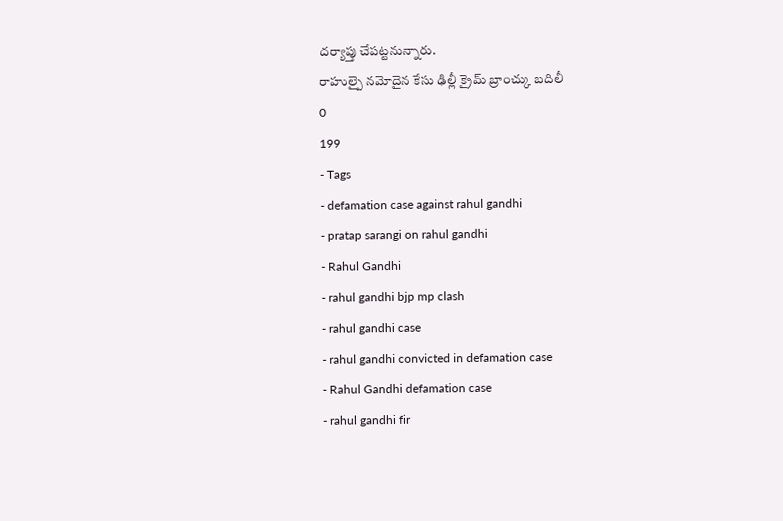దర్యాప్తు చేపట్టనున్నారు.
రాహుల్పై నమోదైన కేసు ఢిల్లీ క్రైమ్ బ్రాంచ్కు బదిలీ
0
199
- Tags
- defamation case against rahul gandhi
- pratap sarangi on rahul gandhi
- Rahul Gandhi
- rahul gandhi bjp mp clash
- rahul gandhi case
- rahul gandhi convicted in defamation case
- Rahul Gandhi defamation case
- rahul gandhi fir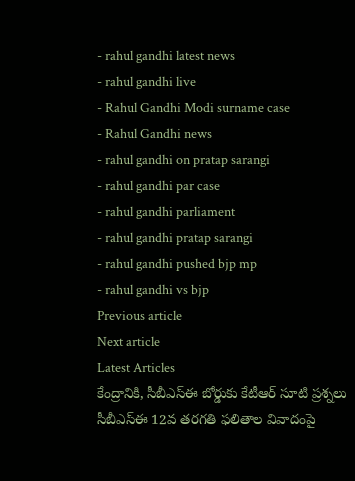- rahul gandhi latest news
- rahul gandhi live
- Rahul Gandhi Modi surname case
- Rahul Gandhi news
- rahul gandhi on pratap sarangi
- rahul gandhi par case
- rahul gandhi parliament
- rahul gandhi pratap sarangi
- rahul gandhi pushed bjp mp
- rahul gandhi vs bjp
Previous article
Next article
Latest Articles
కేంద్రానికి, సీబీఎస్ఈ బోర్డుకు కేటీఆర్ సూటి ప్రశ్నలు
సీబీఎస్ఈ 12వ తరగతి ఫలితాల వివాదంపై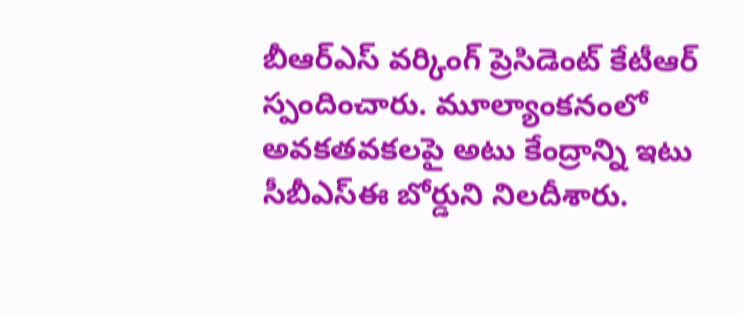బీఆర్ఎస్ వర్కింగ్ ప్రెసిడెంట్ కేటీఆర్ స్పందించారు. మూల్యాంకనంలో అవకతవకలపై అటు కేంద్రాన్ని ఇటు సీబీఎస్ఈ బోర్డుని నిలదీశారు.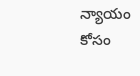న్యాయం కోసం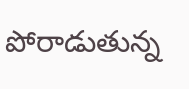పోరాడుతున్న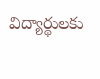విద్యార్థులకు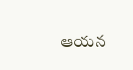ఆయన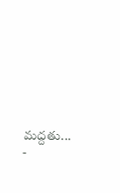మద్దతు...
-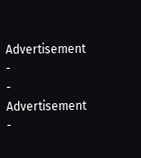Advertisement -
- Advertisement -